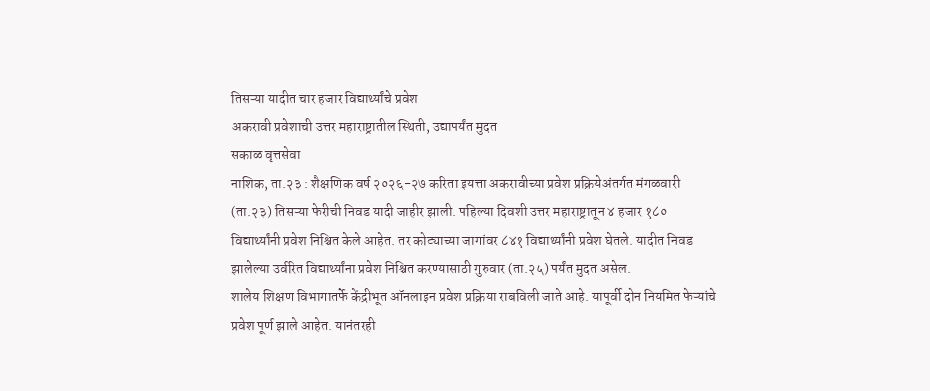तिसऱ्या यादीत चार हजार विद्यार्थ्यांचे प्रवेश
अकरावी प्रवेशाची उत्तर महाराष्ट्रातील स्थिती, उद्यापर्यंत मुदत
सकाळ वृत्तसेवा
नाशिक, ता.२३ : शैक्षणिक वर्ष २०२६-२७ करिता इयत्ता अकरावीच्या प्रवेश प्रक्रियेअंतर्गत मंगळवारी (ता.२३) तिसऱ्या फेरीची निवड यादी जाहीर झाली. पहिल्या दिवशी उत्तर महाराष्ट्रातून ४ हजार १८० विद्यार्थ्यांनी प्रवेश निश्चित केले आहेत. तर कोट्याच्या जागांवर ८४१ विद्यार्थ्यांनी प्रवेश घेतले. यादीत निवड झालेल्या उर्वरित विद्यार्थ्यांना प्रवेश निश्चित करण्यासाठी गुरुवार (ता.२५) पर्यंत मुदत असेल.
शालेय शिक्षण विभागातर्फे केंद्रीभूत ऑनलाइन प्रवेश प्रक्रिया राबविली जाते आहे. यापूर्वी दोन नियमित फेऱ्यांचे प्रवेश पूर्ण झाले आहेत. यानंतरही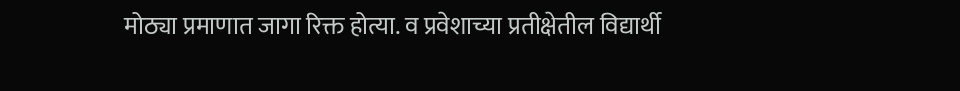मोठ्या प्रमाणात जागा रिक्त होत्या. व प्रवेशाच्या प्रतीक्षेतील विद्यार्थी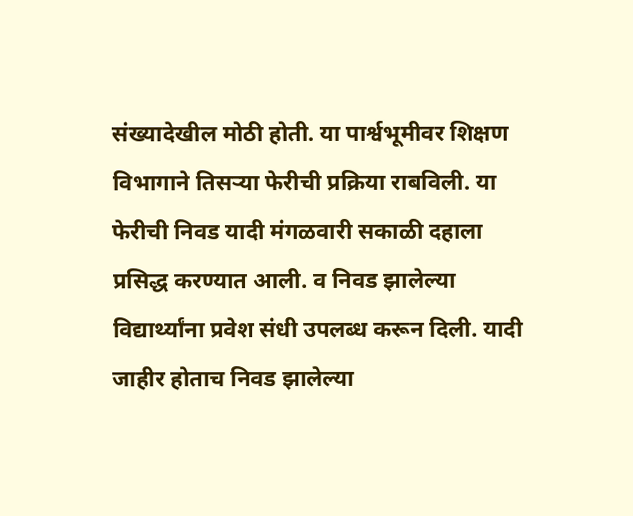संख्यादेखील मोठी होती. या पार्श्वभूमीवर शिक्षण विभागाने तिसऱ्या फेरीची प्रक्रिया राबविली. या फेरीची निवड यादी मंगळवारी सकाळी दहाला प्रसिद्ध करण्यात आली. व निवड झालेल्या विद्यार्थ्यांना प्रवेश संधी उपलब्ध करून दिली. यादी जाहीर होताच निवड झालेल्या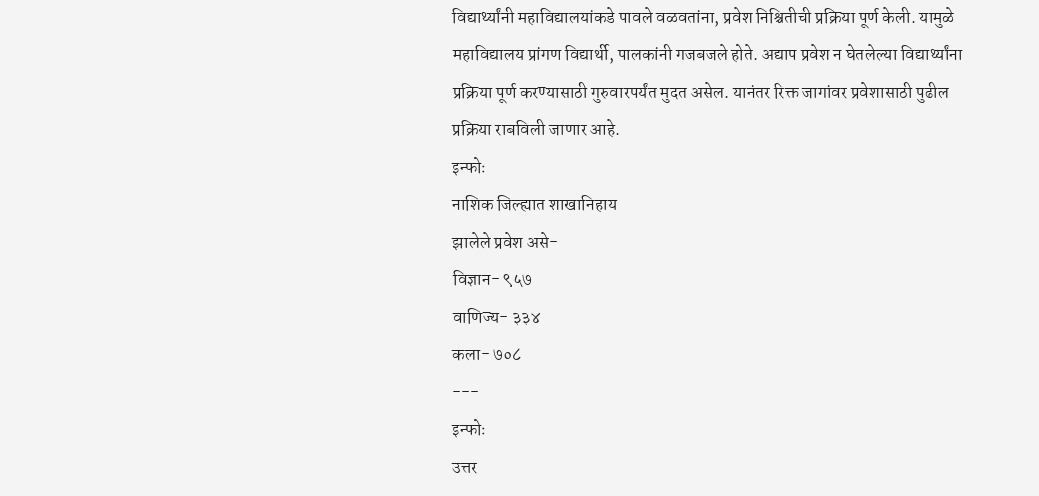विद्यार्थ्यांनी महाविद्यालयांकडे पावले वळवतांना, प्रवेश निश्चितीची प्रक्रिया पूर्ण केली. यामुळे महाविद्यालय प्रांगण विद्यार्थी, पालकांनी गजबजले होते. अद्याप प्रवेश न घेतलेल्या विद्यार्थ्यांना प्रक्रिया पूर्ण करण्यासाठी गुरुवारपर्यंत मुदत असेल. यानंतर रिक्त जागांवर प्रवेशासाठी पुढील प्रक्रिया राबविली जाणार आहे.
इन्फोः
नाशिक जिल्ह्यात शाखानिहाय
झालेले प्रवेश असे-
विज्ञान- ९५७
वाणिज्य- ३३४
कला- ७०८
---
इन्फोः
उत्तर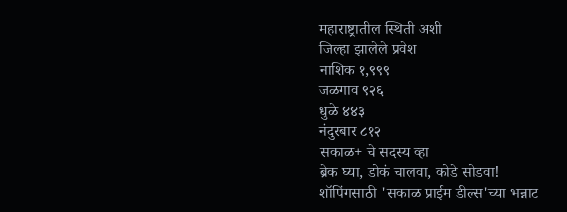महाराष्ट्रातील स्थिती अशी
जिल्हा झालेले प्रवेश
नाशिक १,९९९
जळगाव ९२६
धुळे ४४३
नंदुरबार ८१२
सकाळ+ चे सदस्य व्हा
ब्रेक घ्या, डोकं चालवा, कोडे सोडवा!
शॉपिंगसाठी 'सकाळ प्राईम डील्स'च्या भन्नाट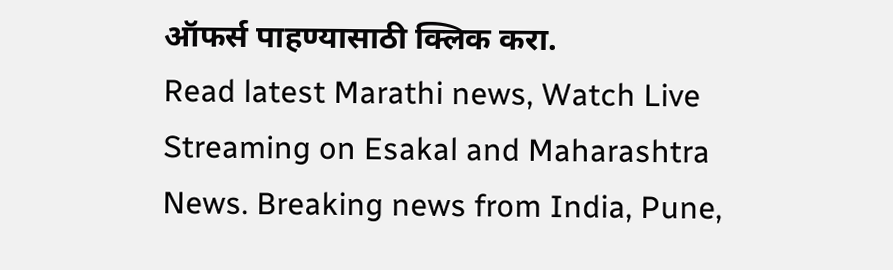ऑफर्स पाहण्यासाठी क्लिक करा.
Read latest Marathi news, Watch Live Streaming on Esakal and Maharashtra News. Breaking news from India, Pune,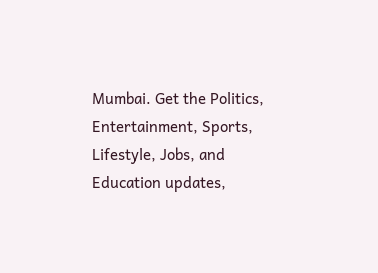Mumbai. Get the Politics, Entertainment, Sports, Lifestyle, Jobs, and Education updates,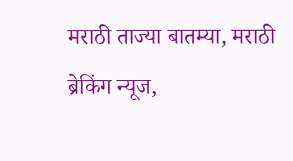मराठी ताज्या बातम्या, मराठी ब्रेकिंग न्यूज,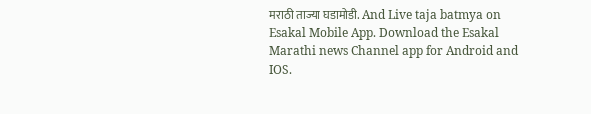मराठी ताज्या घडामोडी. And Live taja batmya on Esakal Mobile App. Download the Esakal Marathi news Channel app for Android and IOS.